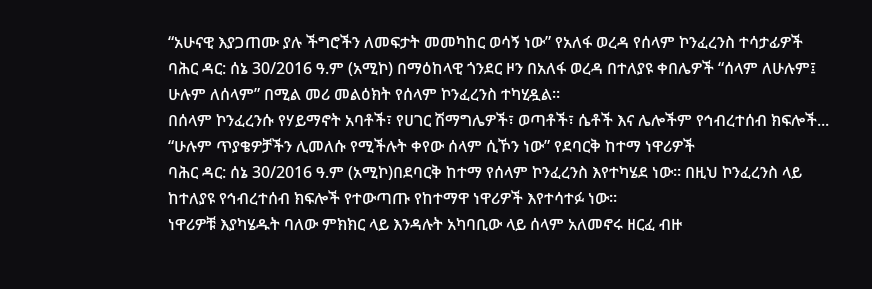“አሁናዊ እያጋጠሙ ያሉ ችግሮችን ለመፍታት መመካከር ወሳኝ ነው” የአለፋ ወረዳ የሰላም ኮንፈረንስ ተሳታፊዎች
ባሕር ዳር: ሰኔ 30/2016 ዓ.ም (አሚኮ) በማዕከላዊ ጎንደር ዞን በአለፋ ወረዳ በተለያዩ ቀበሌዎች “ሰላም ለሁሉም፤ ሁሉም ለሰላም” በሚል መሪ መልዕክት የሰላም ኮንፈረንስ ተካሂዷል።
በሰላም ኮንፈረንሱ የሃይማኖት አባቶች፣ የሀገር ሽማግሌዎች፣ ወጣቶች፣ ሴቶች እና ሌሎችም የኅብረተሰብ ክፍሎች...
“ሁሉም ጥያቄዎቻችን ሊመለሱ የሚችሉት ቀየው ሰላም ሲኾን ነው” የደባርቅ ከተማ ነዋሪዎች
ባሕር ዳር: ሰኔ 30/2016 ዓ.ም (አሚኮ)በደባርቅ ከተማ የሰላም ኮንፈረንስ እየተካሄደ ነው። በዚህ ኮንፈረንስ ላይ ከተለያዩ የኅብረተሰብ ክፍሎች የተውጣጡ የከተማዋ ነዋሪዎች እየተሳተፉ ነው።
ነዋሪዎቹ እያካሄዱት ባለው ምክክር ላይ እንዳሉት አካባቢው ላይ ሰላም አለመኖሩ ዘርፈ ብዙ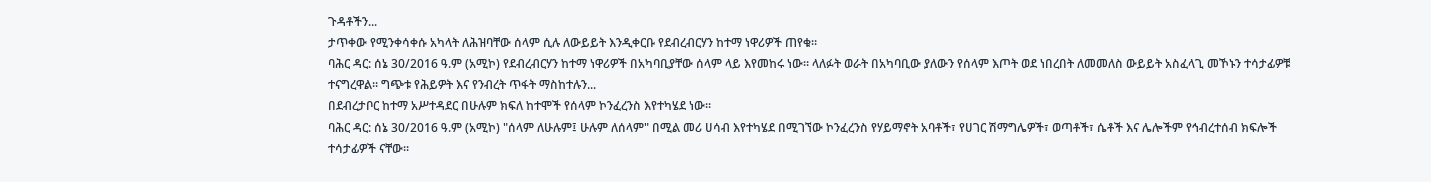ጉዳቶችን...
ታጥቀው የሚንቀሳቀሱ አካላት ለሕዝባቸው ሰላም ሲሉ ለውይይት እንዲቀርቡ የደብረብርሃን ከተማ ነዋሪዎች ጠየቁ።
ባሕር ዳር: ሰኔ 30/2016 ዓ.ም (አሚኮ) የደብረብርሃን ከተማ ነዋሪዎች በአካባቢያቸው ሰላም ላይ እየመከሩ ነው። ላለፉት ወራት በአካባቢው ያለውን የሰላም እጦት ወደ ነበረበት ለመመለስ ውይይት አስፈላጊ መኾኑን ተሳታፊዎቹ ተናግረዋል። ግጭቱ የሕይዎት እና የንብረት ጥፋት ማስከተሉን...
በደብረታቦር ከተማ አሥተዳደር በሁሉም ክፍለ ከተሞች የሰላም ኮንፈረንስ እየተካሄደ ነው።
ባሕር ዳር: ሰኔ 30/2016 ዓ.ም (አሚኮ) "ሰላም ለሁሉም፤ ሁሉም ለሰላም" በሚል መሪ ሀሳብ እየተካሄደ በሚገኘው ኮንፈረንስ የሃይማኖት አባቶች፣ የሀገር ሽማግሌዎች፣ ወጣቶች፣ ሴቶች እና ሌሎችም የኅብረተሰብ ክፍሎች ተሳታፊዎች ናቸው።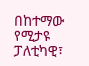በከተማው የሚታዩ ፓለቲካዊ፣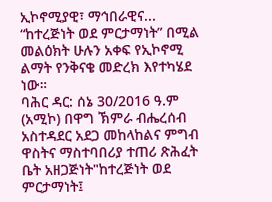ኢኮኖሚያዊ፣ ማኅበራዊና...
“ከተረጅነት ወደ ምርታማነት” በሚል መልዕክት ሁሉን አቀፍ የኢኮኖሚ ልማት የንቅናቄ መድረክ እየተካሄደ ነው።
ባሕር ዳር: ሰኔ 30/2016 ዓ.ም (አሚኮ) በዋግ ኽምራ ብሔረሰብ አስተዳደር አደጋ መከላከልና ምግብ ዋስትና ማስተባበሪያ ተጠሪ ጽሕፈት ቤት አዘጋጅነት"ከተረጅነት ወደ ምርታማነት፤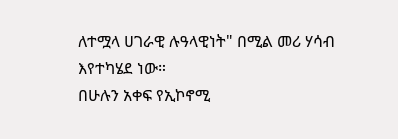ለተሟላ ሀገራዊ ሉዓላዊነት" በሚል መሪ ሃሳብ እየተካሄደ ነው።
በሁሉን አቀፍ የኢኮኖሚ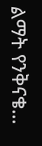ልማት የንቅናቄ...